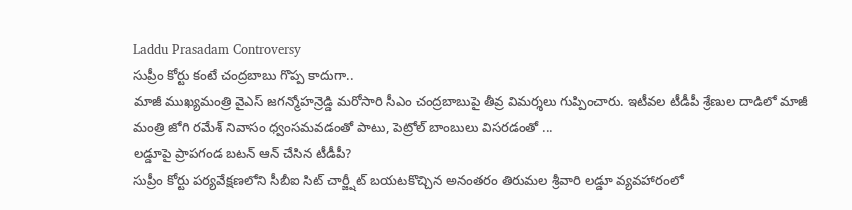Laddu Prasadam Controversy
సుప్రీం కోర్టు కంటే చంద్రబాబు గొప్ప కాదుగా..
మాజీ ముఖ్యమంత్రి వైఎస్ జగన్మోహన్రెడ్డి మరోసారి సీఎం చంద్రబాబుపై తీవ్ర విమర్శలు గుప్పించారు. ఇటీవల టీడీపీ శ్రేణుల దాడిలో మాజీ మంత్రి జోగి రమేశ్ నివాసం ధ్వంసమవడంతో పాటు, పెట్రోల్ బాంబులు విసరడంతో ...
లడ్డూపై ప్రాపగండ బటన్ ఆన్ చేసిన టీడీపీ?
సుప్రీం కోర్టు పర్యవేక్షణలోని సీబీఐ సిట్ చార్జ్షీట్ బయటకొచ్చిన అనంతరం తిరుమల శ్రీవారి లడ్డూ వ్యవహారంలో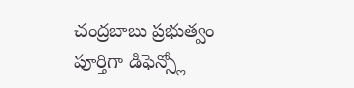చంద్రబాబు ప్రభుత్వం పూర్తిగా డిఫెన్స్లో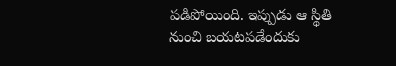పడిపోయింది. ఇప్పుడు ఆ స్థితి నుంచి బయటపడేందుకు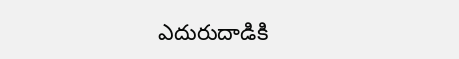ఎదురుదాడికి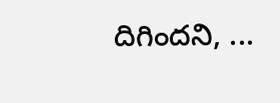దిగిందని, ...